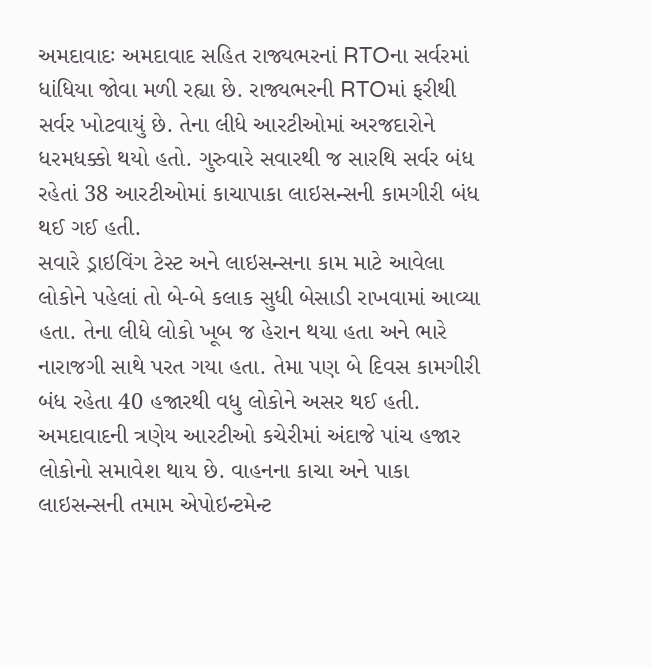અમદાવાદઃ અમદાવાદ સહિત રાજ્યભરનાં RTOના સર્વરમાં ધાંધિયા જોવા મળી રહ્યા છે. રાજ્યભરની RTOમાં ફરીથી સર્વર ખોટવાયું છે. તેના લીધે આરટીઓમાં અરજદારોને ધરમધક્કો થયો હતો. ગુરુવારે સવારથી જ સારથિ સર્વર બંધ રહેતાં 38 આરટીઓમાં કાચાપાકા લાઇસન્સની કામગીરી બંધ થઈ ગઈ હતી.
સવારે ડ્રાઇવિંગ ટેસ્ટ અને લાઇસન્સના કામ માટે આવેલા લોકોને પહેલાં તો બે-બે કલાક સુધી બેસાડી રાખવામાં આવ્યા હતા. તેના લીધે લોકો ખૂબ જ હેરાન થયા હતા અને ભારે નારાજગી સાથે પરત ગયા હતા. તેમા પણ બે દિવસ કામગીરી બંધ રહેતા 40 હજારથી વધુ લોકોને અસર થઈ હતી. અમદાવાદની ત્રણેય આરટીઓ કચેરીમાં અંદાજે પાંચ હજાર લોકોનો સમાવેશ થાય છે. વાહનના કાચા અને પાકા લાઇસન્સની તમામ એપોઇન્ટમેન્ટ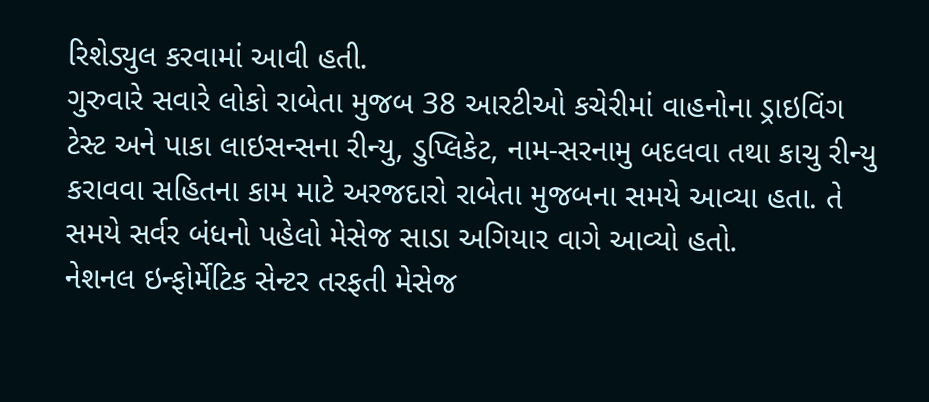રિશેડ્યુલ કરવામાં આવી હતી.
ગુરુવારે સવારે લોકો રાબેતા મુજબ 38 આરટીઓ કચેરીમાં વાહનોના ડ્રાઇવિંગ ટેસ્ટ અને પાકા લાઇસન્સના રીન્યુ, ડુપ્લિકેટ, નામ-સરનામુ બદલવા તથા કાચુ રીન્યુ કરાવવા સહિતના કામ માટે અરજદારો રાબેતા મુજબના સમયે આવ્યા હતા. તે સમયે સર્વર બંધનો પહેલો મેસેજ સાડા અગિયાર વાગે આવ્યો હતો.
નેશનલ ઇન્ફોર્મેટિક સેન્ટર તરફતી મેસેજ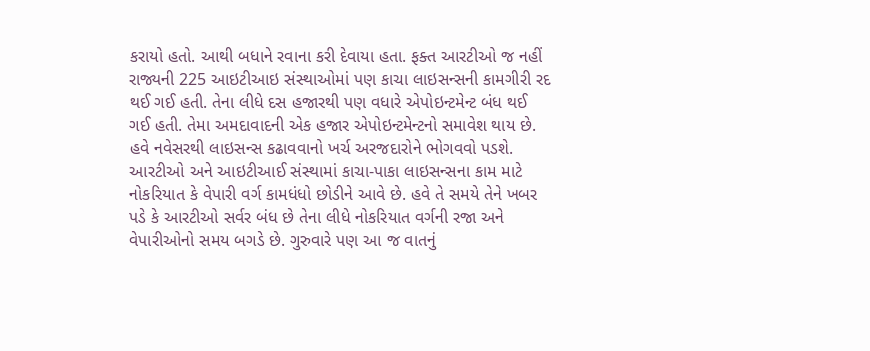કરાયો હતો. આથી બધાને રવાના કરી દેવાયા હતા. ફક્ત આરટીઓ જ નહીં રાજ્યની 225 આઇટીઆઇ સંસ્થાઓમાં પણ કાચા લાઇસન્સની કામગીરી રદ થઈ ગઈ હતી. તેના લીધે દસ હજારથી પણ વધારે એપોઇન્ટમેન્ટ બંધ થઈ ગઈ હતી. તેમા અમદાવાદની એક હજાર એપોઇન્ટમેન્ટનો સમાવેશ થાય છે. હવે નવેસરથી લાઇસન્સ કઢાવવાનો ખર્ચ અરજદારોને ભોગવવો પડશે.
આરટીઓ અને આઇટીઆઈ સંસ્થામાં કાચા-પાકા લાઇસન્સના કામ માટે નોકરિયાત કે વેપારી વર્ગ કામધંધો છોડીને આવે છે. હવે તે સમયે તેને ખબર પડે કે આરટીઓ સર્વર બંધ છે તેના લીધે નોકરિયાત વર્ગની રજા અને વેપારીઓનો સમય બગડે છે. ગુરુવારે પણ આ જ વાતનું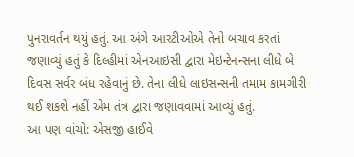પુનરાવર્તન થયું હતું. આ અંગે આરટીઓએ તેનો બચાવ કરતાં જણાવ્યું હતું કે દિલ્હીમાં એનઆઇસી દ્વારા મેઇન્ટેનન્સના લીધે બે દિવસ સર્વર બંધ રહેવાનું છે. તેના લીધે લાઇસન્સની તમામ કામગીરી થઈ શકશે નહીં એમ તંત્ર દ્વારા જણાવવામાં આવ્યું હતું.
આ પણ વાંચો: એસજી હાઈવે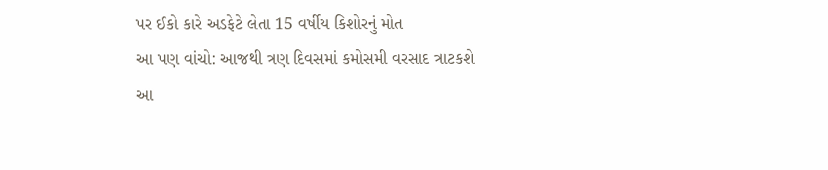પર ઈકો કારે અડફેટે લેતા 15 વર્ષીય કિશોરનું મોત
આ પણ વાંચો: આજથી ત્રણ દિવસમાં કમોસમી વરસાદ ત્રાટકશે
આ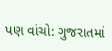પણ વાંચો: ગુજરાતમાં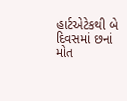હાર્ટએટેકથી બે દિવસમાં છનાં મોત